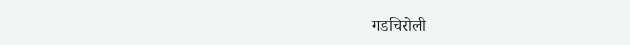गडचिरोली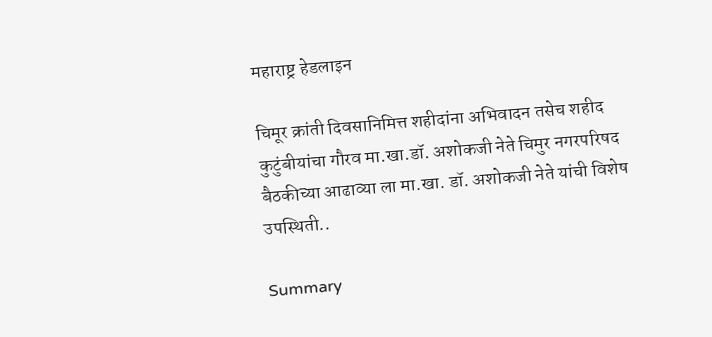महाराष्ट्र हेडलाइन

चिमूर क्रांती दिवसानिमित्त शहीदांना अभिवादन तसेच शहीद कुटुंबीयांचा गौरव मा.खा.डॉ. अशोकजी नेते चिमुर नगरपरिषद बैठकीच्या आढाव्या ला मा.खा. डॉ. अशोकजी नेते यांची विशेष उपस्थिती..

Summary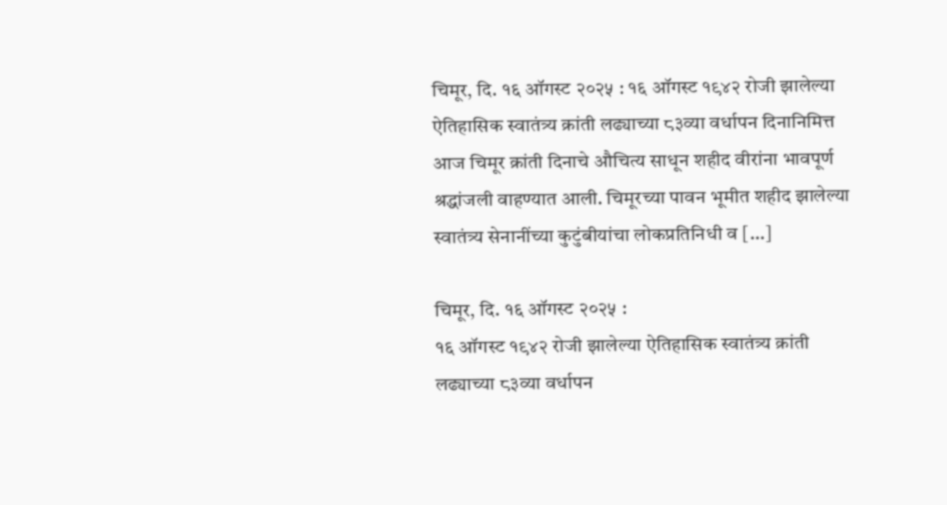चिमूर, दि. १६ ऑगस्ट २०२५ : १६ ऑगस्ट १९४२ रोजी झालेल्या ऐतिहासिक स्वातंत्र्य क्रांती लढ्याच्या ८३व्या वर्धापन दिनानिमित्त आज चिमूर क्रांती दिनाचे औचित्य साधून शहीद वीरांना भावपूर्ण श्रद्धांजली वाहण्यात आली. चिमूरच्या पावन भूमीत शहीद झालेल्या स्वातंत्र्य सेनानींच्या कुटुंबीयांचा लोकप्रतिनिधी व […]

चिमूर, दि. १६ ऑगस्ट २०२५ :
१६ ऑगस्ट १९४२ रोजी झालेल्या ऐतिहासिक स्वातंत्र्य क्रांती लढ्याच्या ८३व्या वर्धापन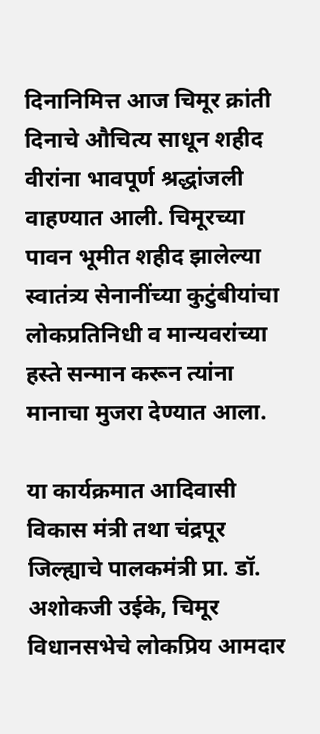दिनानिमित्त आज चिमूर क्रांती दिनाचे औचित्य साधून शहीद वीरांना भावपूर्ण श्रद्धांजली वाहण्यात आली. चिमूरच्या पावन भूमीत शहीद झालेल्या स्वातंत्र्य सेनानींच्या कुटुंबीयांचा लोकप्रतिनिधी व मान्यवरांच्या हस्ते सन्मान करून त्यांना मानाचा मुजरा देण्यात आला.

या कार्यक्रमात आदिवासी विकास मंत्री तथा चंद्रपूर जिल्ह्याचे पालकमंत्री प्रा. डॉ. अशोकजी उईके, चिमूर विधानसभेचे लोकप्रिय आमदार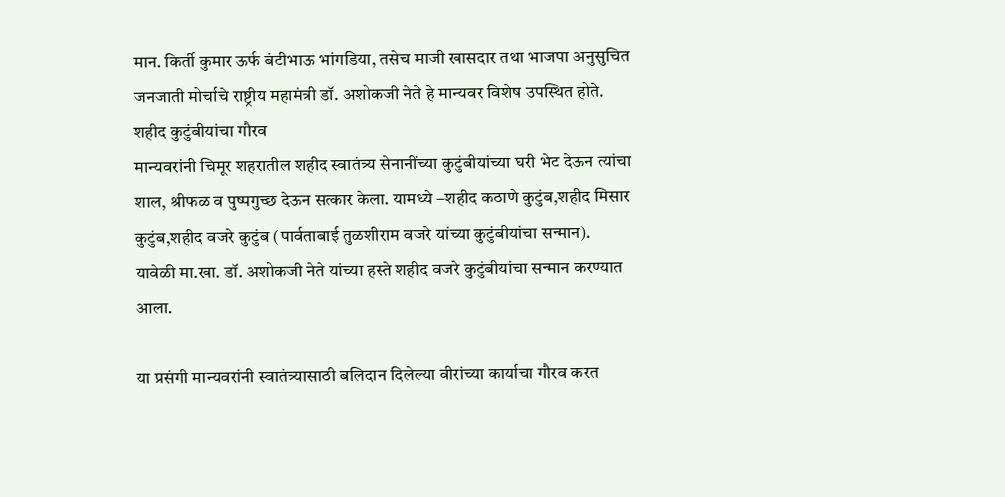मान. किर्ती कुमार ऊर्फ बंटीभाऊ भांगडिया, तसेच माजी खासदार तथा भाजपा अनुसुचित जनजाती मोर्चाचे राष्ट्रीय महामंत्री डॉ. अशोकजी नेते हे मान्यवर विशेष उपस्थित होते.
शहीद कुटुंबीयांचा गौरव
मान्यवरांनी चिमूर शहरातील शहीद स्वातंत्र्य सेनानींच्या कुटुंबीयांच्या घरी भेट देऊन त्यांचा शाल, श्रीफळ व पुष्पगुच्छ देऊन सत्कार केला. यामध्ये –शहीद कठाणे कुटुंब,शहीद मिसार कुटुंब,शहीद वजरे कुटुंब (पार्वताबाई तुळशीराम वजरे यांच्या कुटुंबीयांचा सन्मान).
यावेळी मा.खा. डॉ. अशोकजी नेते यांच्या हस्ते शहीद वजरे कुटुंबीयांचा सन्मान करण्यात आला.

या प्रसंगी मान्यवरांनी स्वातंत्र्यासाठी बलिदान दिलेल्या वीरांच्या कार्याचा गौरव करत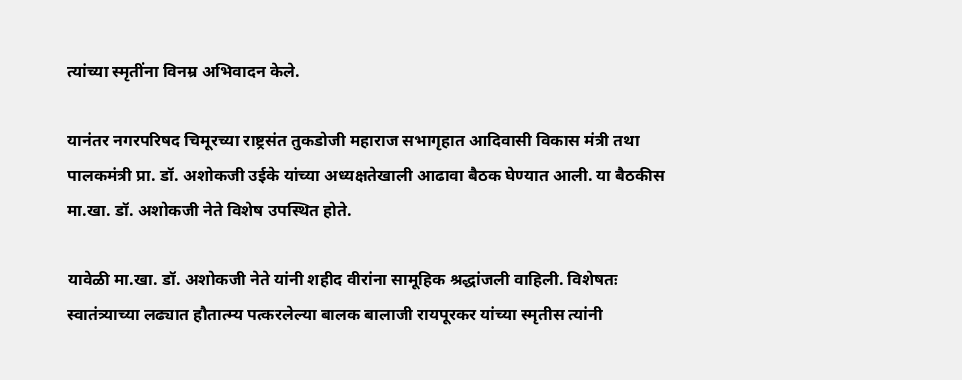त्यांच्या स्मृतींना विनम्र अभिवादन केले.

यानंतर नगरपरिषद चिमूरच्या राष्ट्रसंत तुकडोजी महाराज सभागृहात आदिवासी विकास मंत्री तथा पालकमंत्री प्रा. डॉ. अशोकजी उईके यांच्या अध्यक्षतेखाली आढावा बैठक घेण्यात आली. या बैठकीस मा.खा. डॉ. अशोकजी नेते विशेष उपस्थित होते.

यावेळी मा.खा. डॉ. अशोकजी नेते यांनी शहीद वीरांना सामूहिक श्रद्धांजली वाहिली. विशेषतः स्वातंत्र्याच्या लढ्यात हौतात्म्य पत्करलेल्या बालक बालाजी रायपूरकर यांच्या स्मृतीस त्यांनी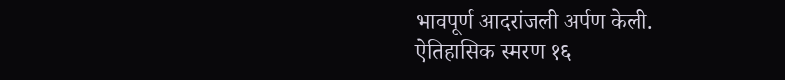भावपूर्ण आदरांजली अर्पण केली.
ऐतिहासिक स्मरण १६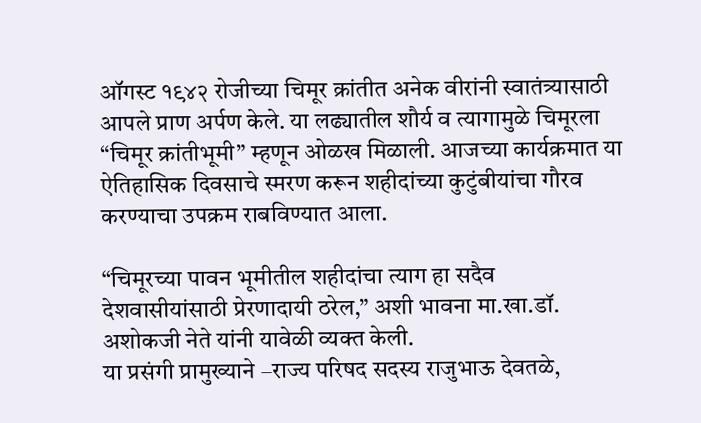ऑगस्ट १९४२ रोजीच्या चिमूर क्रांतीत अनेक वीरांनी स्वातंत्र्यासाठी आपले प्राण अर्पण केले. या लढ्यातील शौर्य व त्यागामुळे चिमूरला “चिमूर क्रांतीभूमी” म्हणून ओळख मिळाली. आजच्या कार्यक्रमात या ऐतिहासिक दिवसाचे स्मरण करून शहीदांच्या कुटुंबीयांचा गौरव करण्याचा उपक्रम राबविण्यात आला.

“चिमूरच्या पावन भूमीतील शहीदांचा त्याग हा सदैव देशवासीयांसाठी प्रेरणादायी ठरेल,” अशी भावना मा.खा.डॉ. अशोकजी नेते यांनी यावेळी व्यक्त केली.
या प्रसंगी प्रामुख्याने –राज्य परिषद सदस्य राजुभाऊ देवतळे,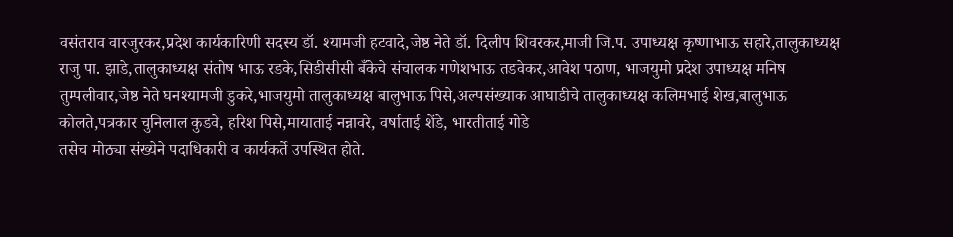वसंतराव वारजुरकर,प्रदेश कार्यकारिणी सदस्य डॉ. श्यामजी हटवादे,जेष्ठ नेते डॉ. दिलीप शिवरकर,माजी जि.प. उपाध्यक्ष कृष्णाभाऊ सहारे,तालुकाध्यक्ष राजु पा. झाडे,तालुकाध्यक्ष संतोष भाऊ रडके,सिडीसीसी बँकेचे संचालक गणेशभाऊ तडवेकर,आवेश पठाण, भाजयुमो प्रदेश उपाध्यक्ष मनिष तुम्पलीवार,जेष्ठ नेते घनश्यामजी डुकरे,भाजयुमो तालुकाध्यक्ष बालुभाऊ पिसे,अल्पसंख्याक आघाडीचे तालुकाध्यक्ष कलिमभाई शेख,बालुभाऊ कोलते,पत्रकार चुनिलाल कुडवे, हरिश पिसे,मायाताई नन्नावरे, वर्षाताई शेंडे, भारतीताई गोडे
तसेच मोठ्या संख्येने पदाधिकारी व कार्यकर्ते उपस्थित होते.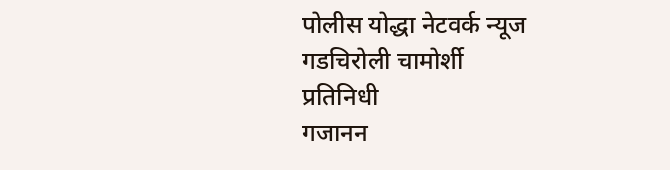पोलीस योद्धा नेटवर्क न्यूज
गडचिरोली चामोर्शी
प्रतिनिधी
गजानन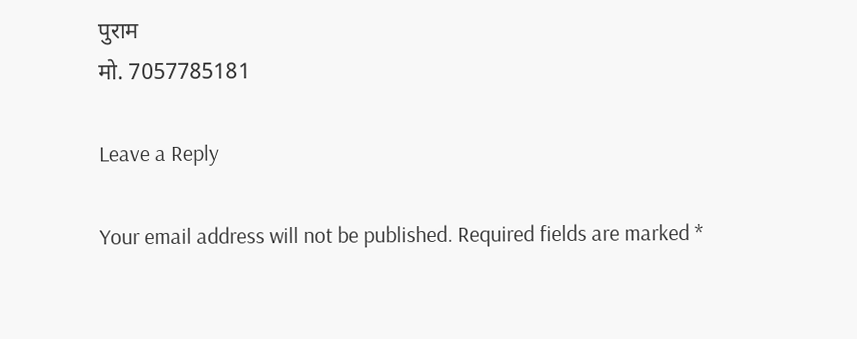पुराम
मो. 7057785181

Leave a Reply

Your email address will not be published. Required fields are marked *